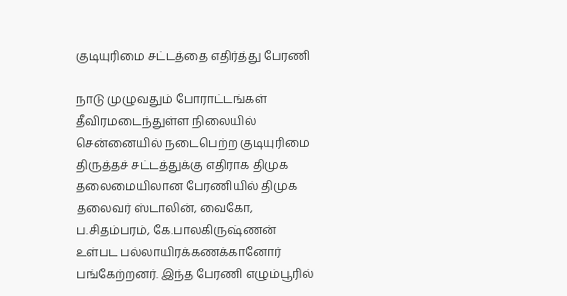குடியுரிமை சட்டத்தை எதிர்த்து பேரணி

நாடு முழுவதும் போராட்டங்கள் தீவிரமடைந்துள்ள நிலையில் சென்னையில் நடைபெற்ற குடியுரிமை திருத்தச் சட்டத்துக்கு எதிராக திமுக தலைமையிலான பேரணியில் திமுக தலைவர் ஸ்டாலின், வைகோ, ப.சிதம்பரம், கே.பாலகிருஷ்ணன் உள்பட பல்லாயிரக்கணக்கானோர் பங்கேற்றனர். இந்த பேரணி எழும்பூரில்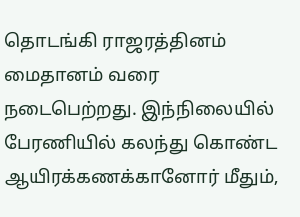தொடங்கி ராஜரத்தினம் மைதானம் வரை நடைபெற்றது. இந்நிலையில் பேரணியில் கலந்து கொண்ட ஆயிரக்கணக்கானோர் மீதும்,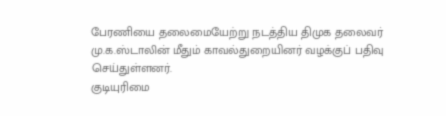பேரணியை தலைமையேற்று நடத்திய திமுக தலைவர் மு.க.ஸ்டாலின் மீதும் காவல்துறையினர் வழக்குப் பதிவு செய்துள்ளனர்.
குடியுரிமை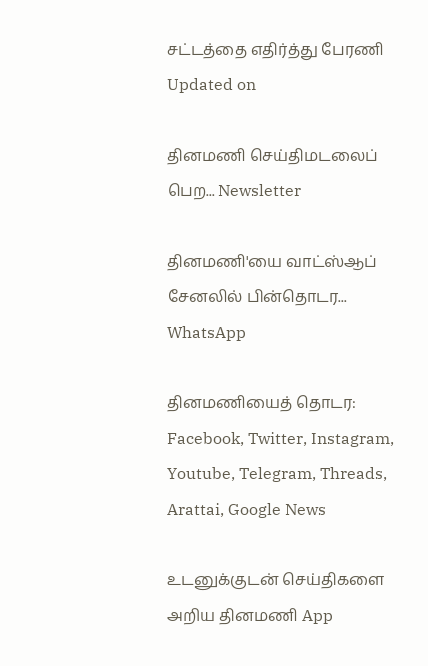சட்டத்தை எதிர்த்து பேரணி
Updated on

தினமணி செய்திமடலைப் பெற... Newsletter

தினமணி'யை வாட்ஸ்ஆப் சேனலில் பின்தொடர... WhatsApp

தினமணியைத் தொடர: Facebook, Twitter, Instagram, Youtube, Telegram, Threads, Arattai, Google News

உடனுக்குடன் செய்திகளை அறிய தினமணி App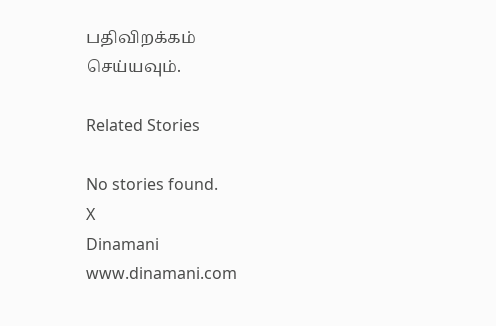பதிவிறக்கம் செய்யவும்.

Related Stories

No stories found.
X
Dinamani
www.dinamani.com